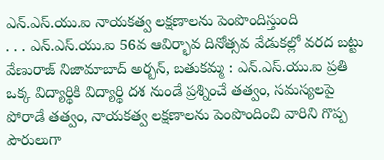ఎన్.ఎస్.యు.ఐ నాయకత్వ లక్షణాలను పెంపొందిస్తుంది
. . . ఎన్.ఎస్.యు.ఐ 56వ ఆవిర్భావ దినోత్సవ వేడుకల్లో వరద బట్టు వేణురాజ్ నిజామాబాద్ అర్బన్, బతుకమ్మ : ఎన్.ఎస్.యు.ఐ ప్రతి ఒక్క విద్యార్థికి విద్యార్థి దశ నుండే ప్రశ్నించే తత్వం, సమస్యలపై పోరాడే తత్వం, నాయకత్వ లక్షణాలను పెంపొందించి వారిని గొప్ప పౌరులుగా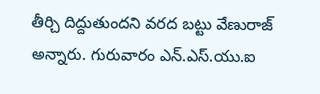తీర్చి దిద్దుతుందని వరద బట్టు వేణురాజ్ అన్నారు. గురువారం ఎన్.ఎస్.యు.ఐ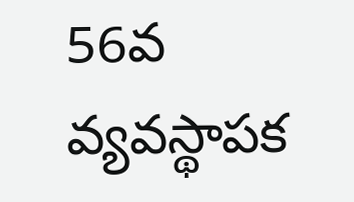56వ వ్యవస్థాపక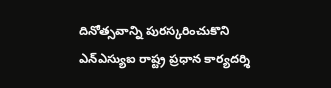దినోత్సవాన్ని పురస్కరించుకొని ఎన్ఎస్యుఐ రాష్ట్ర ప్రధాన కార్యదర్శి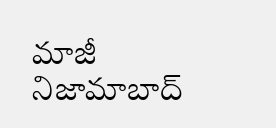మాజీ నిజామాబాద్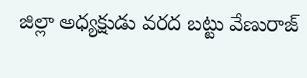జిల్లా అధ్యక్షుడు వరద బట్టు వేణురాజ్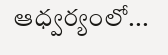ఆధ్వర్యంలో...